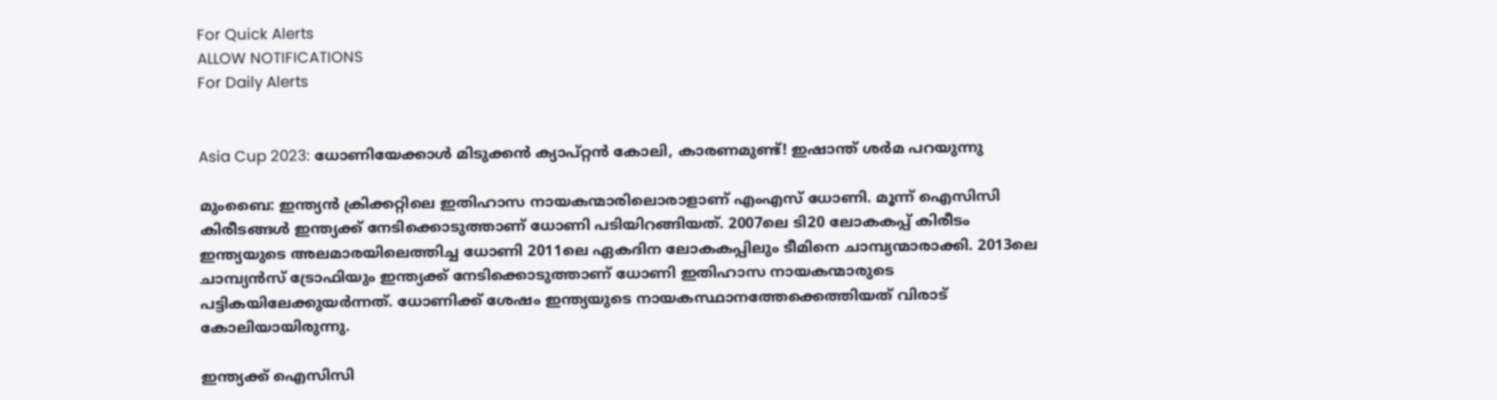For Quick Alerts
ALLOW NOTIFICATIONS
For Daily Alerts


Asia Cup 2023: ധോണിയേക്കാള്‍ മിടുക്കന്‍ ക്യാപ്റ്റന്‍ കോലി, കാരണമുണ്ട്! ഇഷാന്ത് ശര്‍മ പറയുന്നു

മുംബൈ: ഇന്ത്യന്‍ ക്രിക്കറ്റിലെ ഇതിഹാസ നായകന്മാരിലൊരാളാണ് എംഎസ് ധോണി. മൂന്ന് ഐസിസി കിരീടങ്ങള്‍ ഇന്ത്യക്ക് നേടിക്കൊടുത്താണ് ധോണി പടിയിറങ്ങിയത്. 2007ലെ ടി20 ലോകകപ്പ് കിരീടം ഇന്ത്യയുടെ അലമാരയിലെത്തിച്ച ധോണി 2011ലെ ഏകദിന ലോകകപ്പിലും ടീമിനെ ചാമ്പ്യന്മാരാക്കി. 2013ലെ ചാമ്പ്യന്‍സ് ട്രോഫിയും ഇന്ത്യക്ക് നേടിക്കൊടുത്താണ് ധോണി ഇതിഹാസ നായകന്മാരുടെ പട്ടികയിലേക്കുയര്‍ന്നത്. ധോണിക്ക് ശേഷം ഇന്ത്യയുടെ നായകസ്ഥാനത്തേക്കെത്തിയത് വിരാട് കോലിയായിരുന്നു.

ഇന്ത്യക്ക് ഐസിസി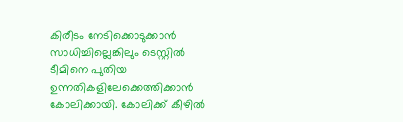കിരീടം നേടിക്കൊടുക്കാന്‍ സാധിച്ചില്ലെങ്കിലും ടെസ്റ്റില്‍ ടീമിനെ പുതിയ ഉന്നതികളിലേക്കെത്തിക്കാന്‍ കോലിക്കായി. കോലിക്ക് കീഴില്‍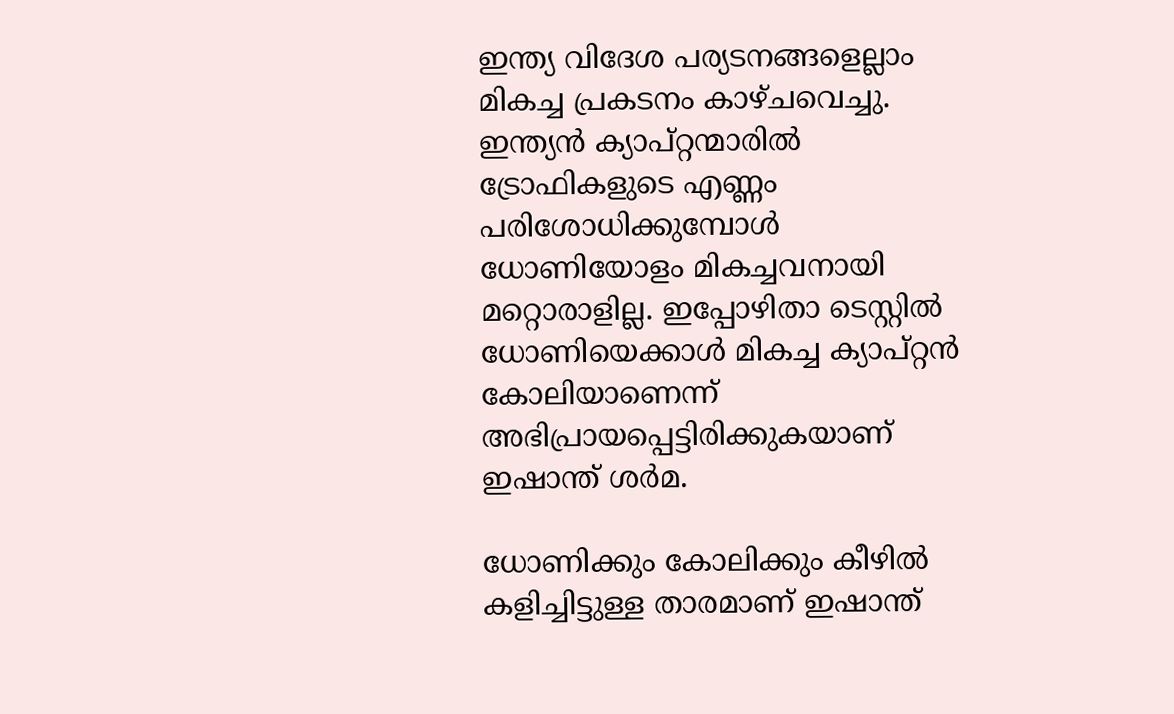ഇന്ത്യ വിദേശ പര്യടനങ്ങളെല്ലാം മികച്ച പ്രകടനം കാഴ്ചവെച്ചു. ഇന്ത്യന്‍ ക്യാപ്റ്റന്മാരില്‍ ട്രോഫികളുടെ എണ്ണം പരിശോധിക്കുമ്പോള്‍ ധോണിയോളം മികച്ചവനായി മറ്റൊരാളില്ല. ഇപ്പോഴിതാ ടെസ്റ്റില്‍ ധോണിയെക്കാള്‍ മികച്ച ക്യാപ്റ്റന്‍ കോലിയാണെന്ന് അഭിപ്രായപ്പെട്ടിരിക്കുകയാണ് ഇഷാന്ത് ശര്‍മ.

ധോണിക്കും കോലിക്കും കീഴില്‍ കളിച്ചിട്ടുള്ള താരമാണ് ഇഷാന്ത്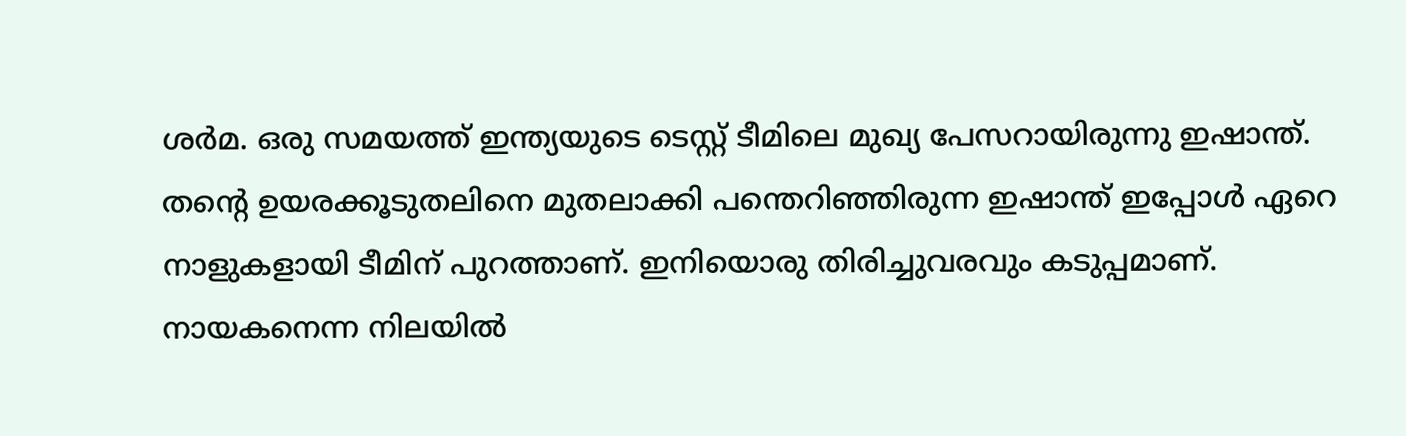ശര്‍മ. ഒരു സമയത്ത് ഇന്ത്യയുടെ ടെസ്റ്റ് ടീമിലെ മുഖ്യ പേസറായിരുന്നു ഇഷാന്ത്. തന്റെ ഉയരക്കൂടുതലിനെ മുതലാക്കി പന്തെറിഞ്ഞിരുന്ന ഇഷാന്ത് ഇപ്പോള്‍ ഏറെ നാളുകളായി ടീമിന് പുറത്താണ്. ഇനിയൊരു തിരിച്ചുവരവും കടുപ്പമാണ്. നായകനെന്ന നിലയില്‍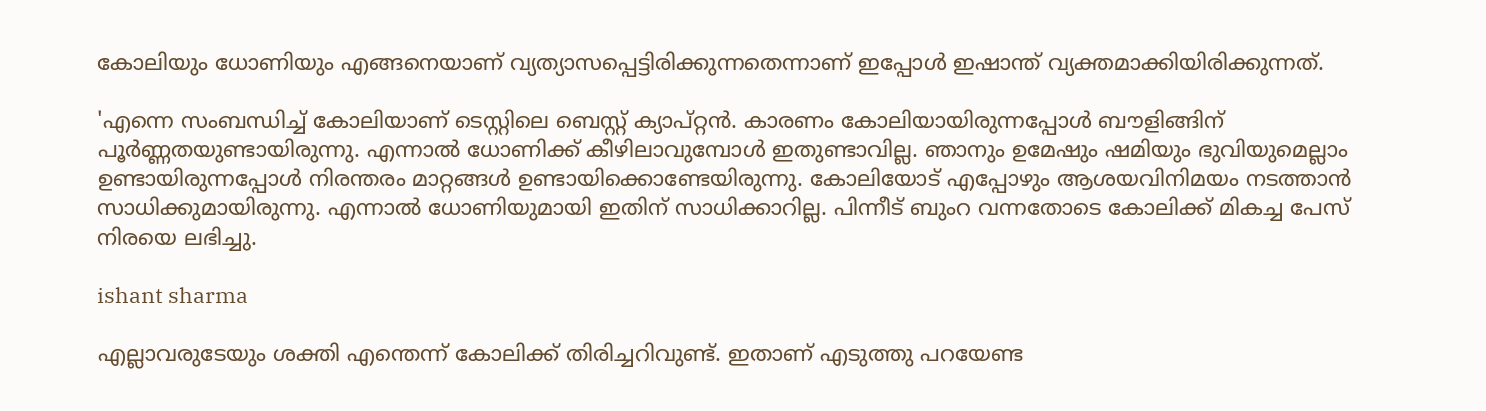കോലിയും ധോണിയും എങ്ങനെയാണ് വ്യത്യാസപ്പെട്ടിരിക്കുന്നതെന്നാണ് ഇപ്പോള്‍ ഇഷാന്ത് വ്യക്തമാക്കിയിരിക്കുന്നത്.

'എന്നെ സംബന്ധിച്ച് കോലിയാണ് ടെസ്റ്റിലെ ബെസ്റ്റ് ക്യാപ്റ്റന്‍. കാരണം കോലിയായിരുന്നപ്പോള്‍ ബൗളിങ്ങിന് പൂര്‍ണ്ണതയുണ്ടായിരുന്നു. എന്നാല്‍ ധോണിക്ക് കീഴിലാവുമ്പോള്‍ ഇതുണ്ടാവില്ല. ഞാനും ഉമേഷും ഷമിയും ഭുവിയുമെല്ലാം ഉണ്ടായിരുന്നപ്പോള്‍ നിരന്തരം മാറ്റങ്ങള്‍ ഉണ്ടായിക്കൊണ്ടേയിരുന്നു. കോലിയോട് എപ്പോഴും ആശയവിനിമയം നടത്താന്‍ സാധിക്കുമായിരുന്നു. എന്നാല്‍ ധോണിയുമായി ഇതിന് സാധിക്കാറില്ല. പിന്നീട് ബുംറ വന്നതോടെ കോലിക്ക് മികച്ച പേസ് നിരയെ ലഭിച്ചു.

ishant sharma

എല്ലാവരുടേയും ശക്തി എന്തെന്ന് കോലിക്ക് തിരിച്ചറിവുണ്ട്. ഇതാണ് എടുത്തു പറയേണ്ട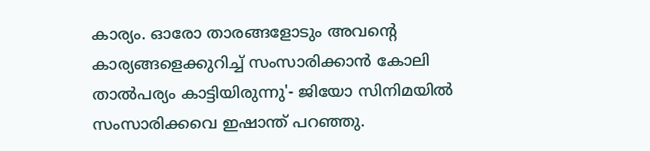കാര്യം. ഓരോ താരങ്ങളോടും അവന്റെ കാര്യങ്ങളെക്കുറിച്ച് സംസാരിക്കാന്‍ കോലി താല്‍പര്യം കാട്ടിയിരുന്നു'- ജിയോ സിനിമയില്‍ സംസാരിക്കവെ ഇഷാന്ത് പറഞ്ഞു.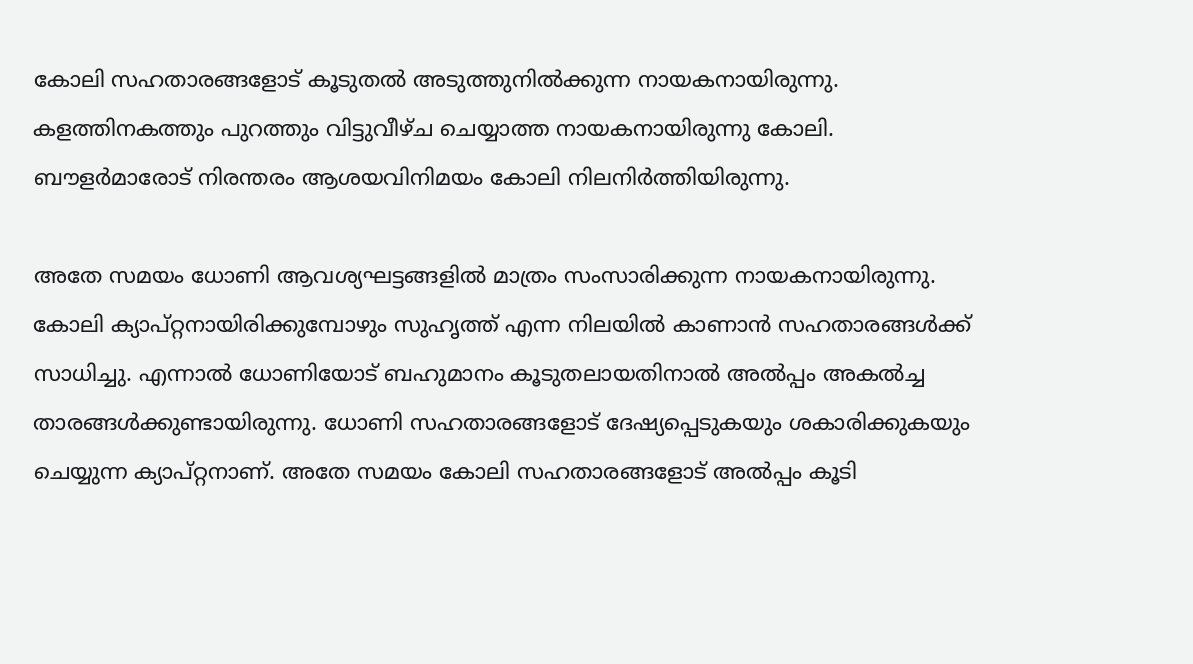കോലി സഹതാരങ്ങളോട് കൂടുതല്‍ അടുത്തുനില്‍ക്കുന്ന നായകനായിരുന്നു. കളത്തിനകത്തും പുറത്തും വിട്ടുവീഴ്ച ചെയ്യാത്ത നായകനായിരുന്നു കോലി. ബൗളര്‍മാരോട് നിരന്തരം ആശയവിനിമയം കോലി നിലനിര്‍ത്തിയിരുന്നു.

അതേ സമയം ധോണി ആവശ്യഘട്ടങ്ങളില്‍ മാത്രം സംസാരിക്കുന്ന നായകനായിരുന്നു. കോലി ക്യാപ്റ്റനായിരിക്കുമ്പോഴും സുഹൃത്ത് എന്ന നിലയില്‍ കാണാന്‍ സഹതാരങ്ങള്‍ക്ക് സാധിച്ചു. എന്നാല്‍ ധോണിയോട് ബഹുമാനം കൂടുതലായതിനാല്‍ അല്‍പ്പം അകല്‍ച്ച താരങ്ങള്‍ക്കുണ്ടായിരുന്നു. ധോണി സഹതാരങ്ങളോട് ദേഷ്യപ്പെടുകയും ശകാരിക്കുകയും ചെയ്യുന്ന ക്യാപ്റ്റനാണ്. അതേ സമയം കോലി സഹതാരങ്ങളോട് അല്‍പ്പം കൂടി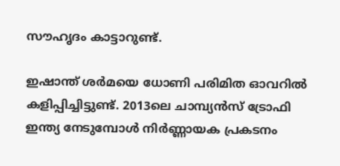സൗഹൃദം കാട്ടാറുണ്ട്.

ഇഷാന്ത് ശര്‍മയെ ധോണി പരിമിത ഓവറില്‍ കളിപ്പിച്ചിട്ടുണ്ട്. 2013ലെ ചാമ്പ്യന്‍സ് ട്രോഫി ഇന്ത്യ നേടുമ്പോള്‍ നിര്‍ണ്ണായക പ്രകടനം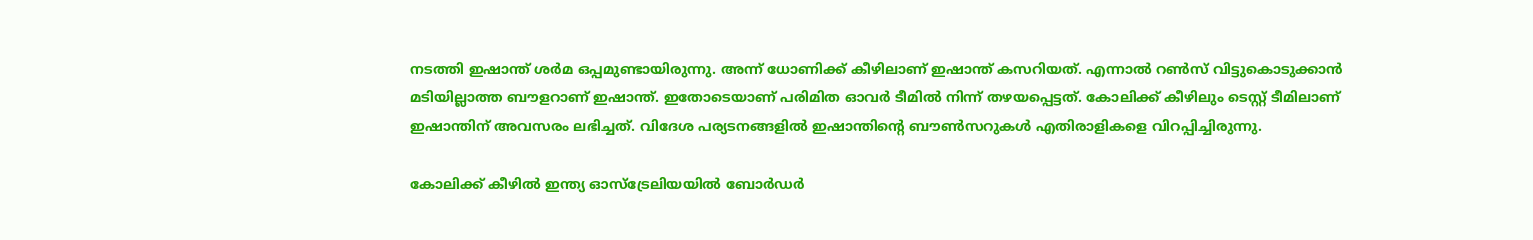നടത്തി ഇഷാന്ത് ശര്‍മ ഒപ്പമുണ്ടായിരുന്നു. അന്ന് ധോണിക്ക് കീഴിലാണ് ഇഷാന്ത് കസറിയത്. എന്നാല്‍ റണ്‍സ് വിട്ടുകൊടുക്കാന്‍ മടിയില്ലാത്ത ബൗളറാണ് ഇഷാന്ത്. ഇതോടെയാണ് പരിമിത ഓവര്‍ ടീമില്‍ നിന്ന് തഴയപ്പെട്ടത്. കോലിക്ക് കീഴിലും ടെസ്റ്റ് ടീമിലാണ് ഇഷാന്തിന് അവസരം ലഭിച്ചത്. വിദേശ പര്യടനങ്ങളില്‍ ഇഷാന്തിന്റെ ബൗണ്‍സറുകള്‍ എതിരാളികളെ വിറപ്പിച്ചിരുന്നു.

കോലിക്ക് കീഴില്‍ ഇന്ത്യ ഓസ്‌ട്രേലിയയില്‍ ബോര്‍ഡര്‍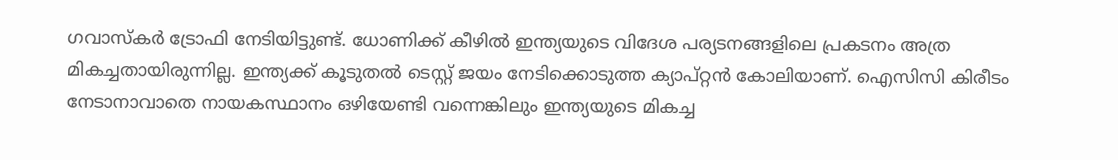ഗവാസ്‌കര്‍ ട്രോഫി നേടിയിട്ടുണ്ട്. ധോണിക്ക് കീഴില്‍ ഇന്ത്യയുടെ വിദേശ പര്യടനങ്ങളിലെ പ്രകടനം അത്ര മികച്ചതായിരുന്നില്ല. ഇന്ത്യക്ക് കൂടുതല്‍ ടെസ്റ്റ് ജയം നേടിക്കൊടുത്ത ക്യാപ്റ്റന്‍ കോലിയാണ്. ഐസിസി കിരീടം നേടാനാവാതെ നായകസ്ഥാനം ഒഴിയേണ്ടി വന്നെങ്കിലും ഇന്ത്യയുടെ മികച്ച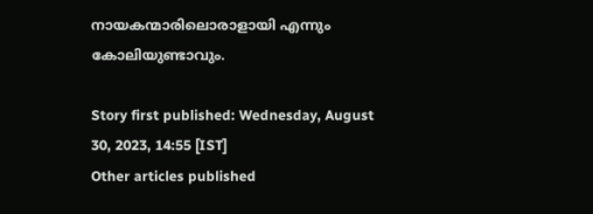നായകന്മാരിലൊരാളായി എന്നും കോലിയുണ്ടാവും.

Story first published: Wednesday, August 30, 2023, 14:55 [IST]
Other articles published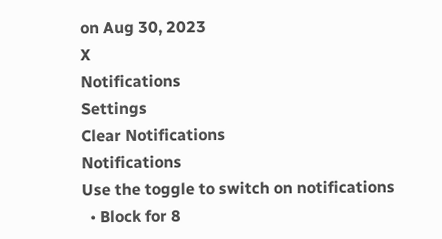on Aug 30, 2023
X
Notifications
Settings
Clear Notifications
Notifications
Use the toggle to switch on notifications
  • Block for 8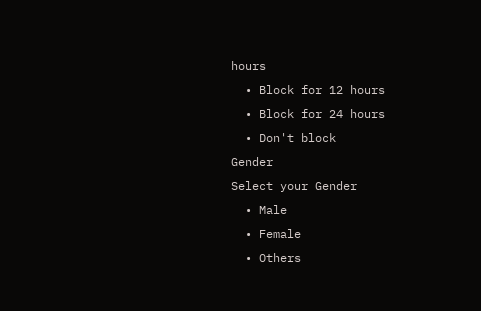hours
  • Block for 12 hours
  • Block for 24 hours
  • Don't block
Gender
Select your Gender
  • Male
  • Female
  • Others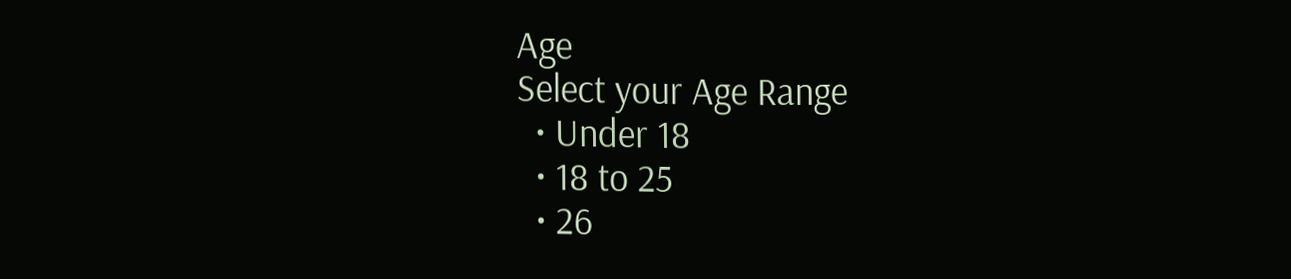Age
Select your Age Range
  • Under 18
  • 18 to 25
  • 26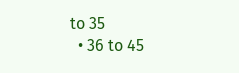to 35
  • 36 to 45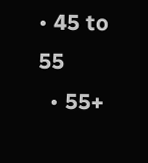• 45 to 55
  • 55+